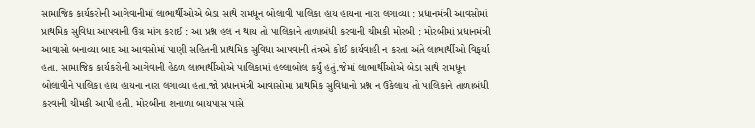સામાજિક કાર્યકરોની આગેવાનીમાં લાભાર્થીઓએ બેડા સાથે રામધૂન બોલાવી પાલિકા હાય હાયના નારા લગાવ્યા : પ્રધાનમંત્રી આવસોમાં પ્રાથમિક સુવિધા આપવાની ઉગ્ર માંગ કરાઈ : આ પ્રશ્ન હલ ન થાય તો પાલિકાને તાળાબંધી કરવાની ચીમકી મોરબી : મોરબીમાં પ્રધાનમંત્રી આવાસો બનાવ્યા બાદ આ આવસોમાં પાણી સહિતની પ્રાથમિક સુવિધા આપવાની તંત્રએ કોઈ કાર્યવાહી ન કરતા અંતે લાભાર્થીઓ વિફર્યા હતા. સામાજિક કાર્યકરોની આગેવાની હેઠળ લાભાર્થીઓએ પાલિકામાં હલ્લાબોલ કર્યું હતું.જેમાં લાભાર્થીઓએ બેડા સાથે રામધૂન બોલાવીને પાલિકા હાય હાયના નારા લગાવ્યા હતા.જો પ્રધાનમંત્રી આવાસોમા પ્રાથમિક સુવિધાનો પ્રશ્ન ન ઉકેલાય તો પાલિકાને તાળાબંધી કરવાની ચીમકી આપી હતી. મોરબીના શનાળા બાયપાસ પાસે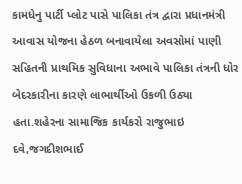કામધેનુ પાર્ટી પ્લોટ પાસે પાલિકા તંત્ર દ્વારા પ્રધાનમંત્રી આવાસ યોજના હેઠળ બનાવાયેલા અવસોમાં પાણી સહિતની પ્રાથમિક સુવિધાના અભાવે પાલિકા તંત્રની ધોર બેદરકારીના કારણે લાભાર્થીઓ ઉકળી ઉઠ્યા હતા.શહેરના સામાજિક કાર્યકરો રાજુભાઇ દવે,જગદીશભાઈ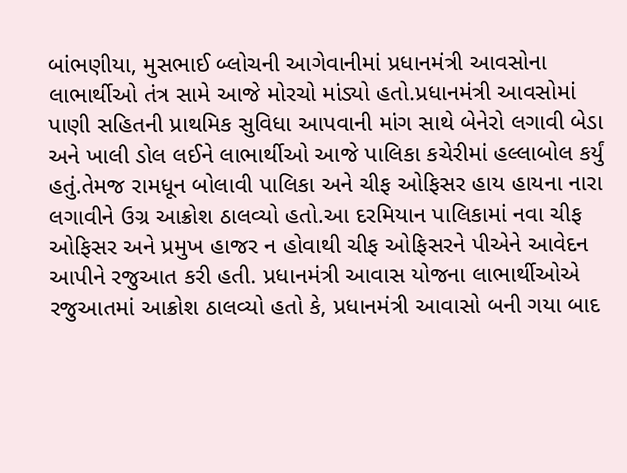બાંભણીયા, મુસભાઈ બ્લોચની આગેવાનીમાં પ્રધાનમંત્રી આવસોના લાભાર્થીઓ તંત્ર સામે આજે મોરચો માંડ્યો હતો.પ્રધાનમંત્રી આવસોમાં પાણી સહિતની પ્રાથમિક સુવિધા આપવાની માંગ સાથે બેનેરો લગાવી બેડા અને ખાલી ડોલ લઈને લાભાર્થીઓ આજે પાલિકા કચેરીમાં હલ્લાબોલ કર્યું હતું.તેમજ રામધૂન બોલાવી પાલિકા અને ચીફ ઓફિસર હાય હાયના નારા લગાવીને ઉગ્ર આક્રોશ ઠાલવ્યો હતો.આ દરમિયાન પાલિકામાં નવા ચીફ ઓફિસર અને પ્રમુખ હાજર ન હોવાથી ચીફ ઓફિસરને પીએને આવેદન આપીને રજુઆત કરી હતી. પ્રધાનમંત્રી આવાસ યોજના લાભાર્થીઓએ રજુઆતમાં આક્રોશ ઠાલવ્યો હતો કે, પ્રધાનમંત્રી આવાસો બની ગયા બાદ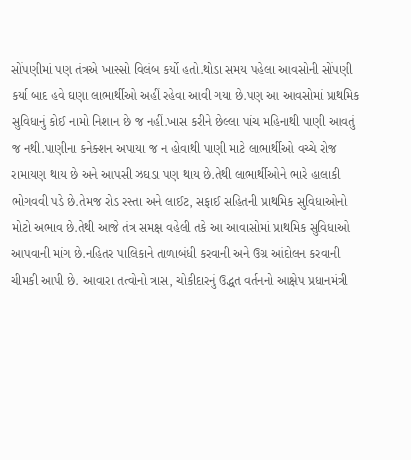સોંપણીમાં પણ તંત્રએ ખાસ્સો વિલંબ કર્યો હતો.થોડા સમય પહેલા આવસોની સોંપણી કર્યા બાદ હવે ઘણા લાભાર્થીઓ અહીં રહેવા આવી ગયા છે.પણ આ આવસોમાં પ્રાથમિક સુવિધાનું કોઈ નામો નિશાન છે જ નહીં.ખાસ કરીને છેલ્લા પાંચ મહિનાથી પાણી આવતું જ નથી.પાણીના કનેક્શન અપાયા જ ન હોવાથી પાણી માટે લાભાર્થીઓ વચ્ચે રોજ રામાયણ થાય છે અને આપસી ઝઘડા પણ થાય છે.તેથી લાભાર્થીઓને ભારે હાલાકી ભોગવવી પડે છે.તેમજ રોડ રસ્તા અને લાઈટ, સફાઈ સહિતની પ્રાથમિક સુવિધાઓનો મોટો અભાવ છે.તેથી આજે તંત્ર સમક્ષ વહેલી તકે આ આવાસોમાં પ્રાથમિક સુવિધાઓ આપવાની માંગ છે.નહિતર પાલિકાને તાળાબંધી કરવાની અને ઉગ્ર આંદોલન કરવાની ચીમકી આપી છે. આવારા તત્વોનો ત્રાસ, ચોકીદારનું ઉદ્ધત વર્તનનો આક્ષેપ પ્રધાનમંત્રી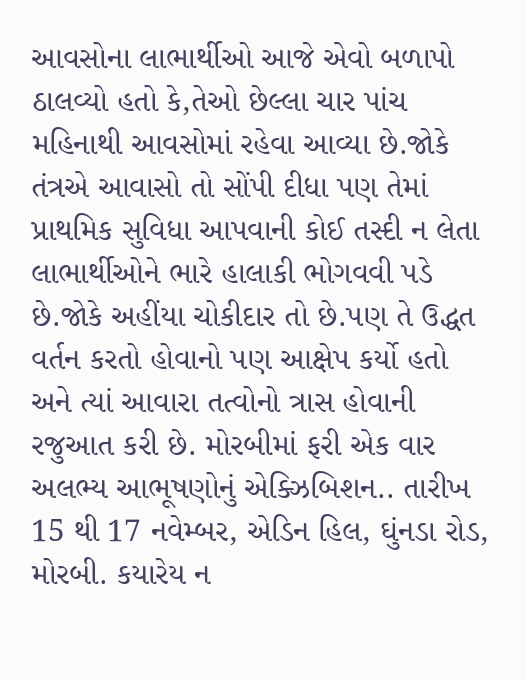આવસોના લાભાર્થીઓ આજે એવો બળાપો ઠાલવ્યો હતો કે,તેઓ છેલ્લા ચાર પાંચ મહિનાથી આવસોમાં રહેવા આવ્યા છે.જોકે તંત્રએ આવાસો તો સોંપી દીધા પણ તેમાં પ્રાથમિક સુવિધા આપવાની કોઈ તસ્દી ન લેતા લાભાર્થીઓને ભારે હાલાકી ભોગવવી પડે છે.જોકે અહીંયા ચોકીદાર તો છે.પણ તે ઉદ્ધત વર્તન કરતો હોવાનો પણ આક્ષેપ કર્યો હતો અને ત્યાં આવારા તત્વોનો ત્રાસ હોવાની રજુઆત કરી છે. મોરબીમાં ફરી એક વાર અલભ્ય આભૂષણોનું એક્ઝિબિશન.. તારીખ 15 થી 17 નવેમ્બર, એડિન હિલ, ઘુંનડા રોડ, મોરબી. કયારેય ન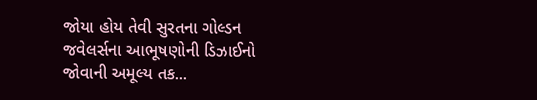જોયા હોય તેવી સુરતના ગોલ્ડન જવેલર્સના આભૂષણોની ડિઝાઈનો જોવાની અમૂલ્ય તક...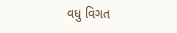વધુ વિગત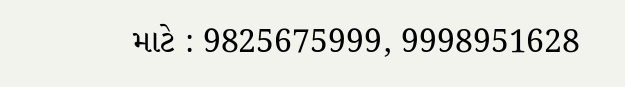માટે : 9825675999, 9998951628